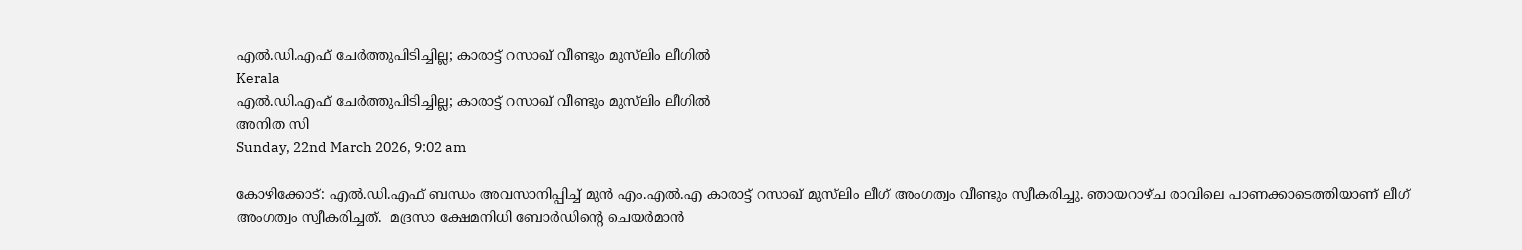എല്‍.ഡി.എഫ് ചേര്‍ത്തുപിടിച്ചില്ല; കാരാട്ട് റസാഖ് വീണ്ടും മുസ്‌ലിം ലീഗില്‍
Kerala
എല്‍.ഡി.എഫ് ചേര്‍ത്തുപിടിച്ചില്ല; കാരാട്ട് റസാഖ് വീണ്ടും മുസ്‌ലിം ലീഗില്‍
അനിത സി
Sunday, 22nd March 2026, 9:02 am

കോഴിക്കോട്: എല്‍.ഡി.എഫ് ബന്ധം അവസാനിപ്പിച്ച് മുന്‍ എം.എല്‍.എ കാരാട്ട് റസാഖ് മുസ്‌ലിം ലീഗ് അംഗത്വം വീണ്ടും സ്വീകരിച്ചു. ഞായറാഴ്ച രാവിലെ പാണക്കാടെത്തിയാണ് ലീഗ് അംഗത്വം സ്വീകരിച്ചത്.  മദ്രസാ ക്ഷേമനിധി ബോര്‍ഡിന്റെ ചെയര്‍മാന്‍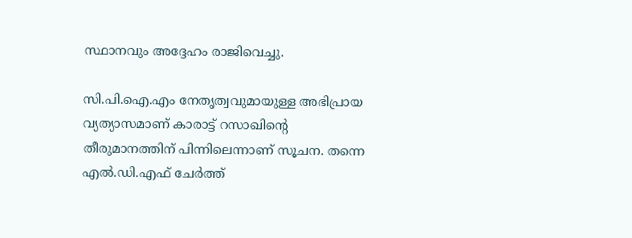സ്ഥാനവും അദ്ദേഹം രാജിവെച്ചു.

സി.പി.ഐ.എം നേതൃത്വവുമായുള്ള അഭിപ്രായ വ്യത്യാസമാണ് കാരാട്ട് റസാഖിന്റെ തീരുമാനത്തിന് പിന്നിലെന്നാണ് സൂചന. തന്നെ എല്‍.ഡി.എഫ് ചേര്‍ത്ത്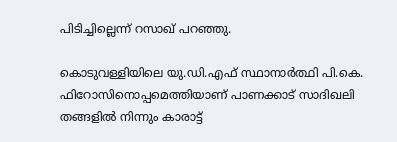പിടിച്ചില്ലെന്ന് റസാഖ് പറഞ്ഞു.

കൊടുവള്ളിയിലെ യു.ഡി.എഫ് സ്ഥാനാര്‍ത്ഥി പി.കെ. ഫിറോസിനൊപ്പമെത്തിയാണ് പാണക്കാട് സാദിഖലി തങ്ങളില്‍ നിന്നും കാരാട്ട്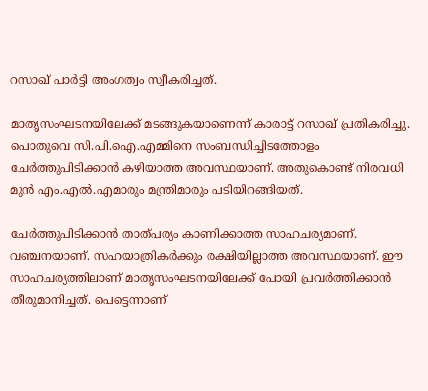റസാഖ് പാര്‍ട്ടി അംഗത്വം സ്വീകരിച്ചത്.

മാതൃസംഘടനയിലേക്ക് മടങ്ങുകയാണെന്ന് കാരാട്ട് റസാഖ് പ്രതികരിച്ചു. പൊതുവെ സി.പി.ഐ.എമ്മിനെ സംബന്ധിച്ചിടത്തോളം ചേര്‍ത്തുപിടിക്കാന്‍ കഴിയാത്ത അവസ്ഥയാണ്. അതുകൊണ്ട് നിരവധി മുന്‍ എം.എല്‍.എമാരും മന്ത്രിമാരും പടിയിറങ്ങിയത്.

ചേര്‍ത്തുപിടിക്കാന്‍ താത്പര്യം കാണിക്കാത്ത സാഹചര്യമാണ്.
വഞ്ചനയാണ്. സഹയാത്രികര്‍ക്കും രക്ഷിയില്ലാത്ത അവസ്ഥയാണ്. ഈ സാഹചര്യത്തിലാണ് മാതൃസംഘടനയിലേക്ക് പോയി പ്രവര്‍ത്തിക്കാന്‍ തീരുമാനിച്ചത്. പെട്ടെന്നാണ്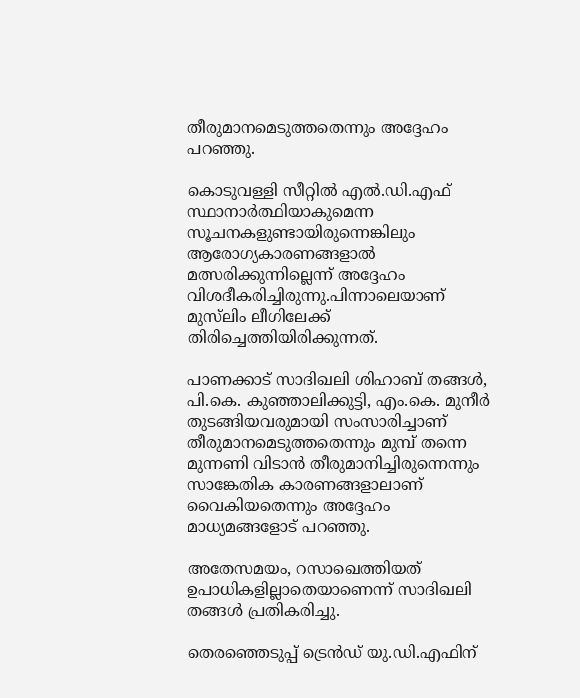തീരുമാനമെടുത്തതെന്നും അദ്ദേഹം പറഞ്ഞു.

കൊടുവള്ളി സീറ്റില്‍ എല്‍.ഡി.എഫ് സ്ഥാനാര്‍ത്ഥിയാകുമെന്ന സൂചനകളുണ്ടായിരുന്നെങ്കിലും ആരോഗ്യകാരണങ്ങളാല്‍ മത്സരിക്കുന്നില്ലെന്ന് അദ്ദേഹം വിശദീകരിച്ചിരുന്നു.പിന്നാലെയാണ് മുസ്‌ലിം ലീഗിലേക്ക് തിരിച്ചെത്തിയിരിക്കുന്നത്.

പാണക്കാട് സാദിഖലി ശിഹാബ് തങ്ങള്‍, പി.കെ. കുഞ്ഞാലിക്കുട്ടി, എം.കെ. മുനീര്‍ തുടങ്ങിയവരുമായി സംസാരിച്ചാണ് തീരുമാനമെടുത്തതെന്നും മുമ്പ് തന്നെ മുന്നണി വിടാന്‍ തീരുമാനിച്ചിരുന്നെന്നും സാങ്കേതിക കാരണങ്ങളാലാണ് വൈകിയതെന്നും അദ്ദേഹം മാധ്യമങ്ങളോട് പറഞ്ഞു.

അതേസമയം, റസാഖെത്തിയത് ഉപാധികളില്ലാതെയാണെന്ന് സാദിഖലി തങ്ങള്‍ പ്രതികരിച്ചു.

തെരഞ്ഞെടുപ്പ് ട്രെന്‍ഡ് യു.ഡി.എഫിന്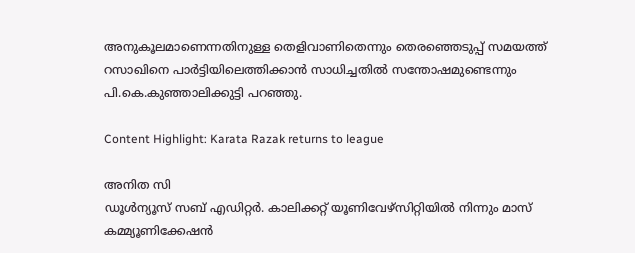അനുകൂലമാണെന്നതിനുള്ള തെളിവാണിതെന്നും തെരഞ്ഞെടുപ്പ് സമയത്ത് റസാഖിനെ പാര്‍ട്ടിയിലെത്തിക്കാന്‍ സാധിച്ചതില്‍ സന്തോഷമുണ്ടെന്നും പി.കെ.കുഞ്ഞാലിക്കുട്ടി പറഞ്ഞു.

Content Highlight: Karata Razak returns to league

അനിത സി
ഡൂള്‍ന്യൂസ് സബ് എഡിറ്റര്‍. കാലിക്കറ്റ് യൂണിവേഴ്‌സിറ്റിയില്‍ നിന്നും മാസ് കമ്മ്യൂണിക്കേഷന്‍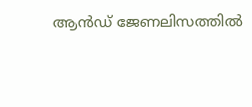ആന്‍ഡ് ജേണലിസത്തില്‍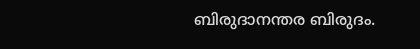ബിരുദാനന്തര ബിരുദം.